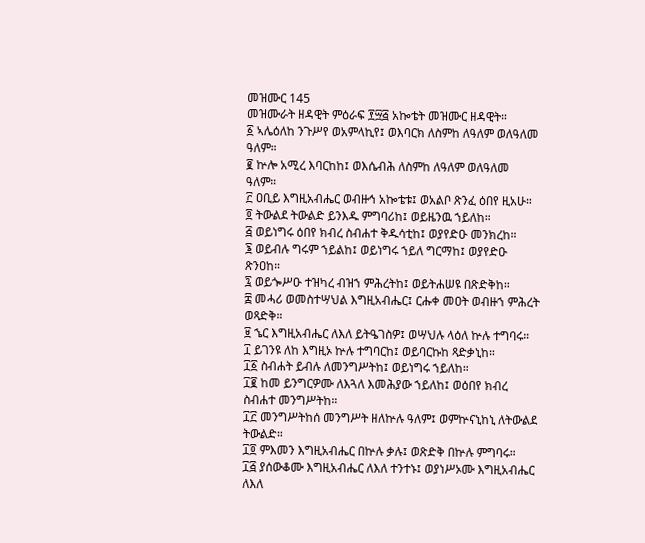መዝሙር 145
መዝሙራት ዘዳዊት ምዕራፍ ፻፵፭ አኰቴት መዝሙር ዘዳዊት።
፩ ኣሌዕለከ ንጉሥየ ወአምላኪየ፤ ወእባርክ ለስምከ ለዓለም ወለዓለመ ዓለም።
፪ ኵሎ አሚረ እባርከከ፤ ወእሴብሕ ለስምከ ለዓለም ወለዓለመ ዓለም።
፫ ዐቢይ እግዚአብሔር ወብዙኅ አኰቴቱ፤ ወአልቦ ጽንፈ ዕበየ ዚአሁ።
፬ ትውልደ ትውልድ ይንእዱ ምግባሪከ፤ ወይዜንዉ ኀይለከ።
፭ ወይነግሩ ዕበየ ክብረ ስብሐተ ቅዱሳቲከ፤ ወያየድዑ መንክረከ።
፮ ወይብሉ ግሩም ኀይልከ፤ ወይነግሩ ኀይለ ግርማከ፤ ወያየድዑ ጽንዐከ።
፯ ወይጐሥዑ ተዝካረ ብዝኀ ምሕረትከ፤ ወይትሐሠዩ በጽድቅከ።
፰ መሓሪ ወመስተሣህል እግዚአብሔር፤ ርሑቀ መዐት ወብዙኀ ምሕረት ወጻድቅ።
፱ ኄር እግዚአብሔር ለእለ ይትዔገስዎ፤ ወሣህሉ ላዕለ ኵሉ ተግባሩ።
፲ ይገንዩ ለከ እግዚኦ ኵሉ ተግባርከ፤ ወይባርኩከ ጻድቃኒከ።
፲፩ ስብሐት ይብሉ ለመንግሥትከ፤ ወይነግሩ ኀይለከ።
፲፪ ከመ ይንግርዎሙ ለእጓለ እመሕያው ኀይለከ፤ ወዕበየ ክብረ ስብሐተ መንግሥትከ።
፲፫ መንግሥትከሰ መንግሥት ዘለኵሉ ዓለም፤ ወምኵናኒከኒ ለትውልደ ትውልድ።
፲፬ ምእመን እግዚአብሔር በኵሉ ቃሉ፤ ወጽድቅ በኵሉ ምግባሩ።
፲፭ ያሰውቆሙ እግዚአብሔር ለእለ ተንተኑ፤ ወያነሥኦሙ እግዚአብሔር ለእለ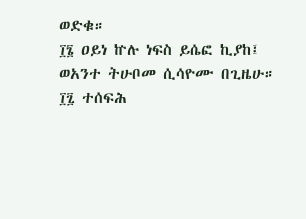ወድቁ።
፲፮ ዐይነ ኵሉ ነፍስ ይሴፎ ኪያከ፤ ወአንተ ትሁቦመ ሲሳዮሙ በጊዜሁ።
፲፯ ተሰፍሕ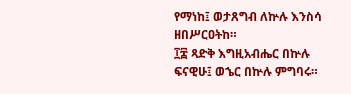የማነከ፤ ወታጸግብ ለኵሉ እንስሳ ዘበሥርዐትከ።
፲፰ ጻድቅ እግዚአብሔር በኵሉ ፍናዊሁ፤ ወኄር በኵሉ ምግባሩ።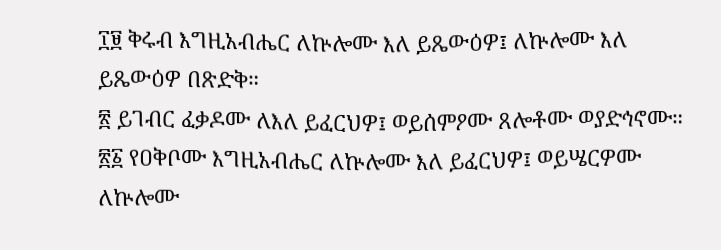፲፱ ቅሩብ እግዚአብሔር ለኵሎሙ እለ ይጼውዕዎ፤ ለኵሎሙ እለ ይጼውዕዎ በጽድቅ።
፳ ይገብር ፈቃዶሙ ለእለ ይፈርህዎ፤ ወይሰምዖሙ ጸሎቶሙ ወያድኅኖሙ።
፳፩ የዐቅቦሙ እግዚአብሔር ለኵሎሙ እለ ይፈርህዎ፤ ወይሤርዎሙ ለኵሎሙ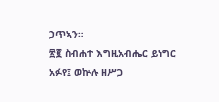ኃጥኣን።
፳፪ ስብሐተ እግዚአብሔር ይነግር አፉየ፤ ወኵሉ ዘሥጋ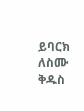ይባርክ ለስሙ ቅዱስ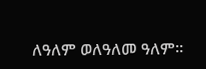ለዓለም ወለዓለመ ዓለም።